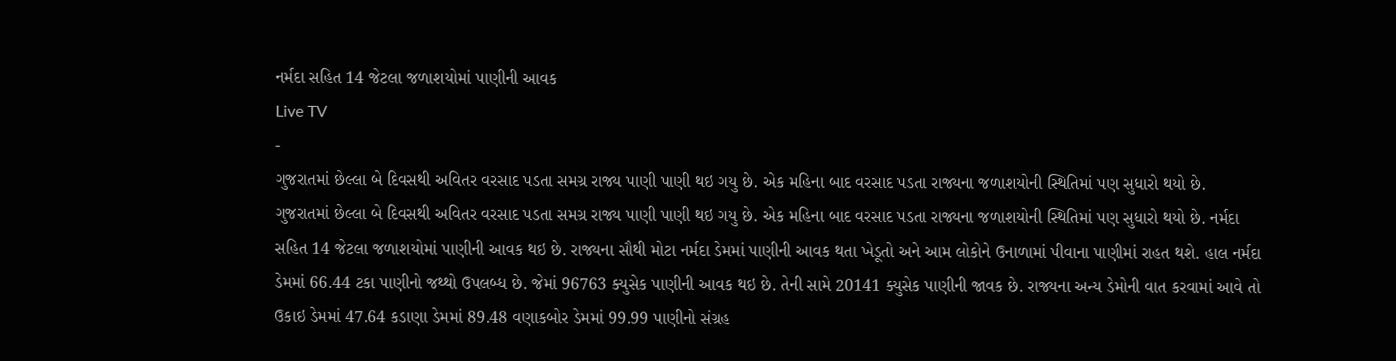નર્મદા સહિત 14 જેટલા જળાશયોમાં પાણીની આવક
Live TV
-
ગુજરાતમાં છેલ્લા બે દિવસથી અવિતર વરસાદ પડતા સમગ્ર રાજ્ય પાણી પાણી થઇ ગયુ છે. એક મહિના બાદ વરસાદ પડતા રાજ્યના જળાશયોની સ્થિતિમાં પણ સુધારો થયો છે.
ગુજરાતમાં છેલ્લા બે દિવસથી અવિતર વરસાદ પડતા સમગ્ર રાજ્ય પાણી પાણી થઇ ગયુ છે. એક મહિના બાદ વરસાદ પડતા રાજ્યના જળાશયોની સ્થિતિમાં પણ સુધારો થયો છે. નર્મદા સહિત 14 જેટલા જળાશયોમાં પાણીની આવક થઇ છે. રાજ્યના સૌથી મોટા નર્મદા ડેમમાં પાણીની આવક થતા ખેડૂતો અને આમ લોકોને ઉનાળામાં પીવાના પાણીમાં રાહત થશે. હાલ નર્મદા ડેમમાં 66.44 ટકા પાણીનો જથ્થો ઉપલબ્ધ છે. જેમાં 96763 ક્યુસેક પાણીની આવક થઇ છે. તેની સામે 20141 ક્યુસેક પાણીની જાવક છે. રાજ્યના અન્ય ડેમોની વાત કરવામાં આવે તો ઉકાઇ ડેમમાં 47.64 કડાણા ડેમમાં 89.48 વણાકબોર ડેમમાં 99.99 પાણીનો સંગ્રહ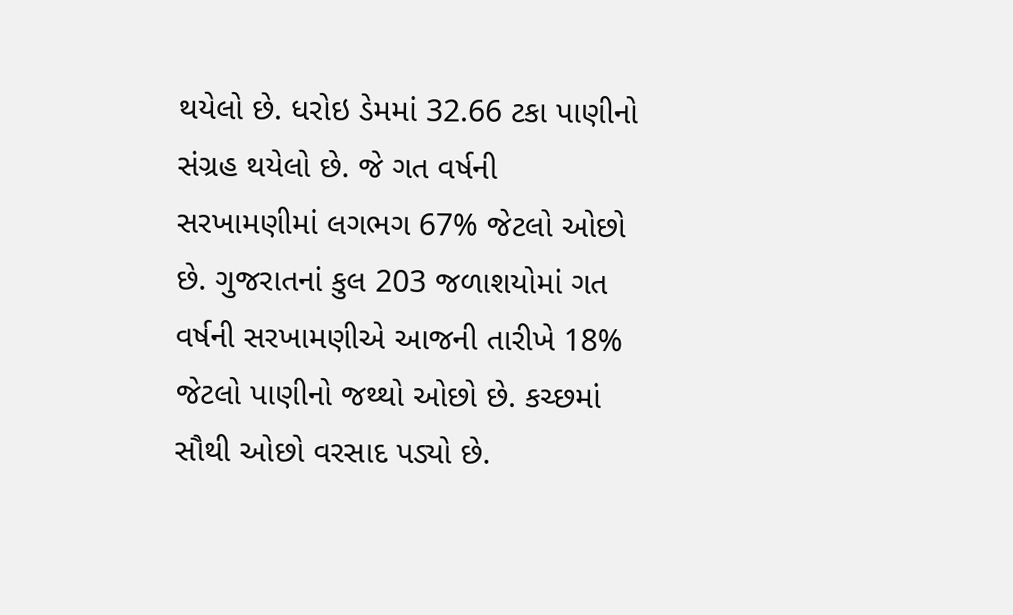થયેલો છે. ધરોઇ ડેમમાં 32.66 ટકા પાણીનો સંગ્રહ થયેલો છે. જે ગત વર્ષની સરખામણીમાં લગભગ 67% જેટલો ઓછો છે. ગુજરાતનાં કુલ 203 જળાશયોમાં ગત વર્ષની સરખામણીએ આજની તારીખે 18% જેટલો પાણીનો જથ્થો ઓછો છે. કચ્છમાં સૌથી ઓછો વરસાદ પડ્યો છે.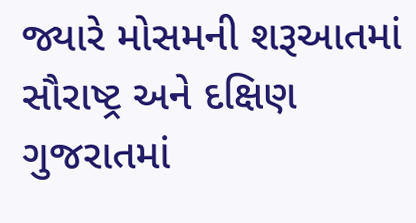જ્યારે મોસમની શરૂઆતમાં સૌરાષ્ટ્ર અને દક્ષિણ ગુજરાતમાં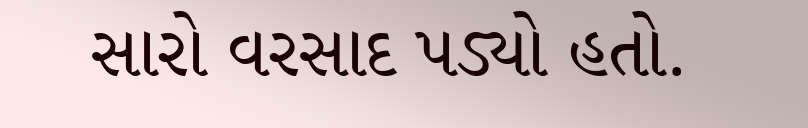સારો વરસાદ પડ્યો હતો.